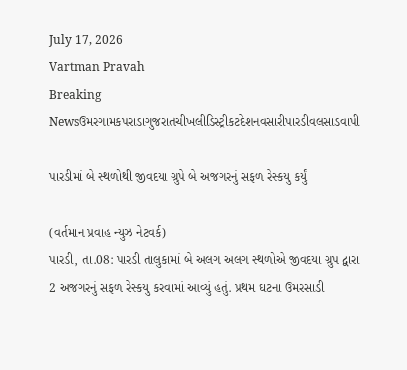July 17, 2026
Vartman Pravah
Breaking Newsઉમરગામકપરાડાગુજરાતચીખલીડિસ્ટ્રીકટદેશનવસારીપારડીવલસાડવાપી

પારડીમાં બે સ્‍થળોથી જીવદયા ગ્રુપે બે અજગરનું સફળ રેસ્‍કયુ કર્યું

(વર્તમાન પ્રવાહ ન્‍યુઝ નેટવર્ક)
પારડી, તા.08: પારડી તાલુકામાં બે અલગ અલગ સ્‍થળોએ જીવદયા ગ્રુપ દ્વારા 2 અજગરનું સફળ રેસ્‍કયુ કરવામાં આવ્‍યું હતું. પ્રથમ ઘટના ઉમરસાડી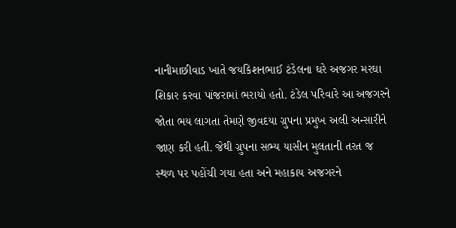નાનીમાછીવાડ ખાતે જયકિશનભાઈ ટંડેલના ઘરે અજગર મરઘા શિકાર કરવા પાંજરામાં ભરાયો હતો. ટંડેલ પરિવારે આ અજગરને જોતા ભય લાગતા તેમણે જીવદયા ગ્રુપના પ્રમુખ અલી અન્‍સારીને જાણ કરી હતી. જેથી ગ્રુપના સભ્‍ય યાસીન મુલતાની તરત જ સ્‍થળ પર પહોંચી ગયા હતા અને મહાકાય અજગરને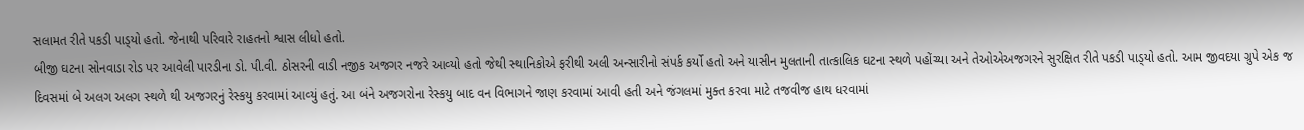સલામત રીતે પકડી પાડ્‍યો હતો. જેનાથી પરિવારે રાહતનો શ્વાસ લીધો હતો.
બીજી ઘટના સોનવાડા રોડ પર આવેલી પારડીના ડો. પી.વી. ઠોસરની વાડી નજીક અજગર નજરે આવ્‍યો હતો જેથી સ્‍થાનિકોએ ફરીથી અલી અન્‍સારીનો સંપર્ક કર્યો હતો અને યાસીન મુલતાની તાત્‍કાલિક ઘટના સ્‍થળે પહોંચ્‍યા અને તેઓએઅજગરને સુરક્ષિત રીતે પકડી પાડ્‍યો હતો. આમ જીવદયા ગ્રુપે એક જ દિવસમાં બે અલગ અલગ સ્‍થળે થી અજગરનું રેસ્‍કયુ કરવામાં આવ્‍યું હતું. આ બંને અજગરોના રેસ્‍કયુ બાદ વન વિભાગને જાણ કરવામાં આવી હતી અને જંગલમાં મુક્‍ત કરવા માટે તજવીજ હાથ ધરવામાં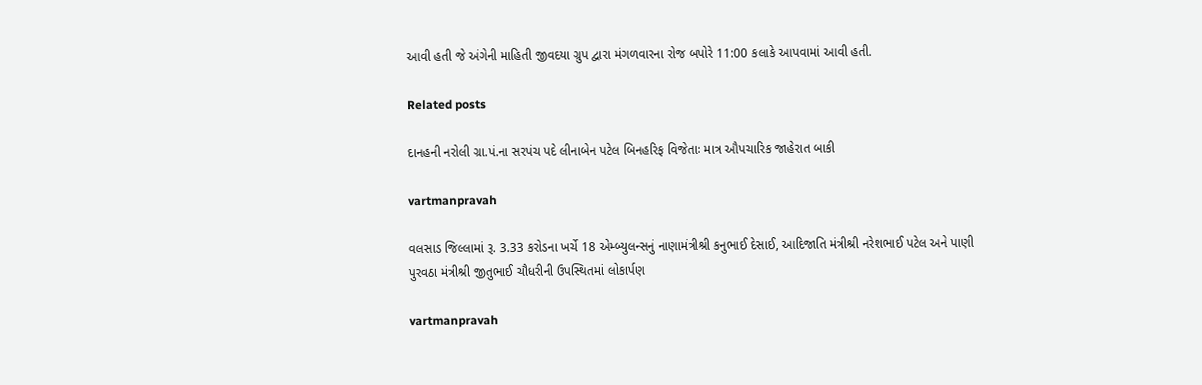આવી હતી જે અંગેની માહિતી જીવદયા ગ્રુપ દ્વારા મંગળવારના રોજ બપોરે 11:00 કલાકે આપવામાં આવી હતી.

Related posts

દાનહની નરોલી ગ્રા.પં.ના સરપંચ પદે લીનાબેન પટેલ બિનહરિફ વિજેતાઃ માત્ર ઔપચારિક જાહેરાત બાકી

vartmanpravah

વલસાડ જિલ્લામાં રૂ. 3.33 કરોડના ખર્ચે 18 એમ્બ્યુલન્સનું નાણામંત્રીશ્રી કનુભાઈ દેસાઈ, આદિજાતિ મંત્રીશ્રી નરેશભાઈ પટેલ અને પાણી પુરવઠા મંત્રીશ્રી જીતુભાઈ ચૌધરીની ઉપસ્થિતમાં લોકાર્પણ

vartmanpravah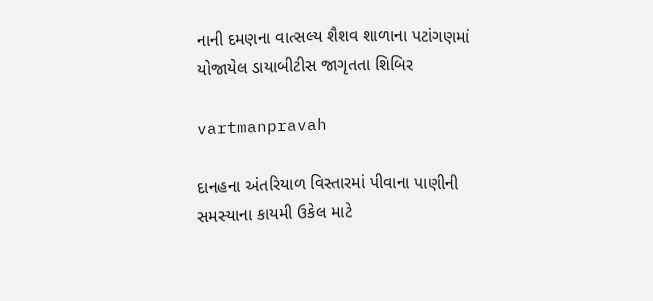નાની દમણના વાત્‍સલ્‍ય શૈશવ શાળાના પટાંગણમાં યોજાયેલ ડાયાબીટીસ જાગૃતતા શિબિર

vartmanpravah

દાનહના અંતરિયાળ વિસ્‍તારમાં પીવાના પાણીની સમસ્‍યાના કાયમી ઉકેલ માટે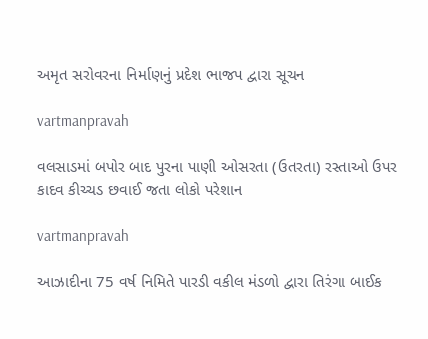અમૃત સરોવરના નિર્માણનું પ્રદેશ ભાજપ દ્વારા સૂચન

vartmanpravah

વલસાડમાં બપોર બાદ પુરના પાણી ઓસરતા (ઉતરતા) રસ્‍તાઓ ઉપર કાદવ કીચ્‍ચડ છવાઈ જતા લોકો પરેશાન

vartmanpravah

આઝાદીના 75 વર્ષ નિમિતે પારડી વકીલ મંડળો દ્વારા તિરંગા બાઈક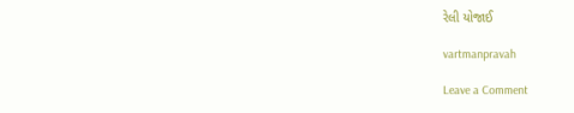રેલી યોજાઈ

vartmanpravah

Leave a Comment